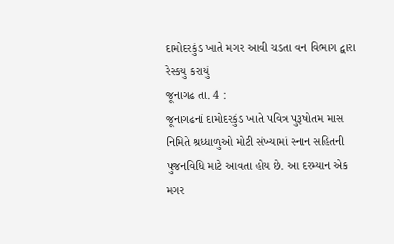દામોદરકુંડ ખાતે મગર આવી ચડતા વન વિભાગ દ્વારા રેસ્કયુ કરાયું
જૂનાગઢ તા. 4 :
જૂનાગઢનાં દામોદરકુંડ ખાતે પવિત્ર પુરૂષોતમ માસ નિમિતે શ્રધ્ધાળુઓ મોટી સંખ્યામાં સ્નાન સહિતની પુજનવિધિ માટે આવતા હોય છે. આ દરમ્યાન એક મગર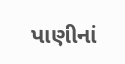પાણીનાં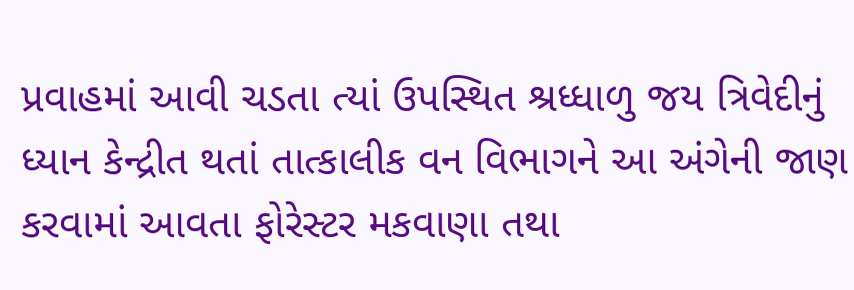પ્રવાહમાં આવી ચડતા ત્યાં ઉપસ્થિત શ્રધ્ધાળુ જય ત્રિવેદીનું ધ્યાન કેન્દ્રીત થતાં તાત્કાલીક વન વિભાગને આ અંગેની જાણ કરવામાં આવતા ફોરેસ્ટર મકવાણા તથા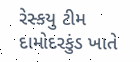રેસ્કયુ ટીમ દામોદરકુંડ ખાતે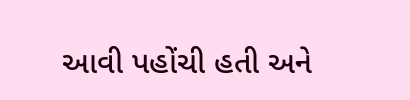આવી પહોંચી હતી અને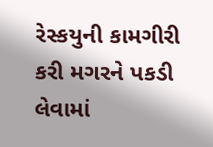રેસ્કયુની કામગીરી કરી મગરને પકડી લેવામાં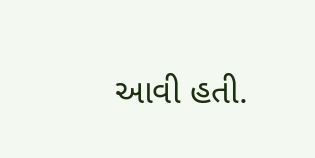આવી હતી.